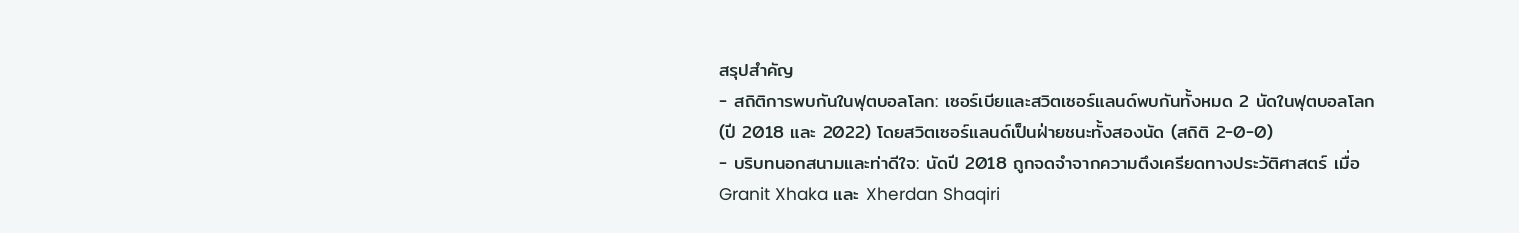สรุปสำคัญ
- สถิติการพบกันในฟุตบอลโลก: เซอร์เบียและสวิตเซอร์แลนด์พบกันทั้งหมด 2 นัดในฟุตบอลโลก (ปี 2018 และ 2022) โดยสวิตเซอร์แลนด์เป็นฝ่ายชนะทั้งสองนัด (สถิติ 2-0-0)
- บริบทนอกสนามและท่าดีใจ: นัดปี 2018 ถูกจดจำจากความตึงเครียดทางประวัติศาสตร์ เมื่อ Granit Xhaka และ Xherdan Shaqiri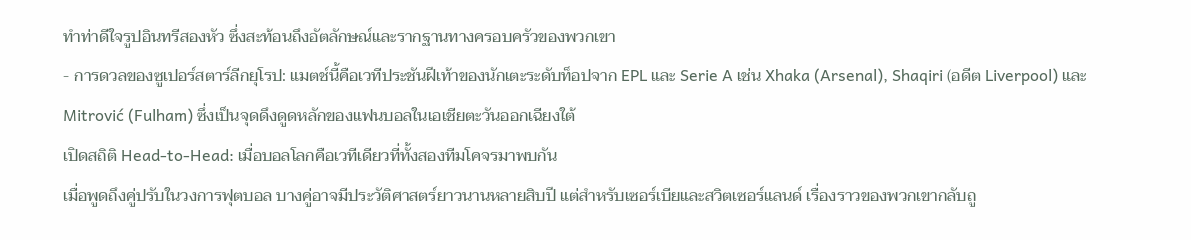ทำท่าดีใจรูปอินทรีสองหัว ซึ่งสะท้อนถึงอัตลักษณ์และรากฐานทางครอบครัวของพวกเขา
- การดวลของซูเปอร์สตาร์ลีกยุโรป: แมตช์นี้คือเวทีประชันฝีเท้าของนักเตะระดับท็อปจาก EPL และ Serie A เช่น Xhaka (Arsenal), Shaqiri (อดีต Liverpool) และ Mitrović (Fulham) ซึ่งเป็นจุดดึงดูดหลักของแฟนบอลในเอเชียตะวันออกเฉียงใต้
เปิดสถิติ Head-to-Head: เมื่อบอลโลกคือเวทีเดียวที่ทั้งสองทีมโคจรมาพบกัน
เมื่อพูดถึงคู่ปรับในวงการฟุตบอล บางคู่อาจมีประวัติศาสตร์ยาวนานหลายสิบปี แต่สำหรับเซอร์เบียและสวิตเซอร์แลนด์ เรื่องราวของพวกเขากลับถู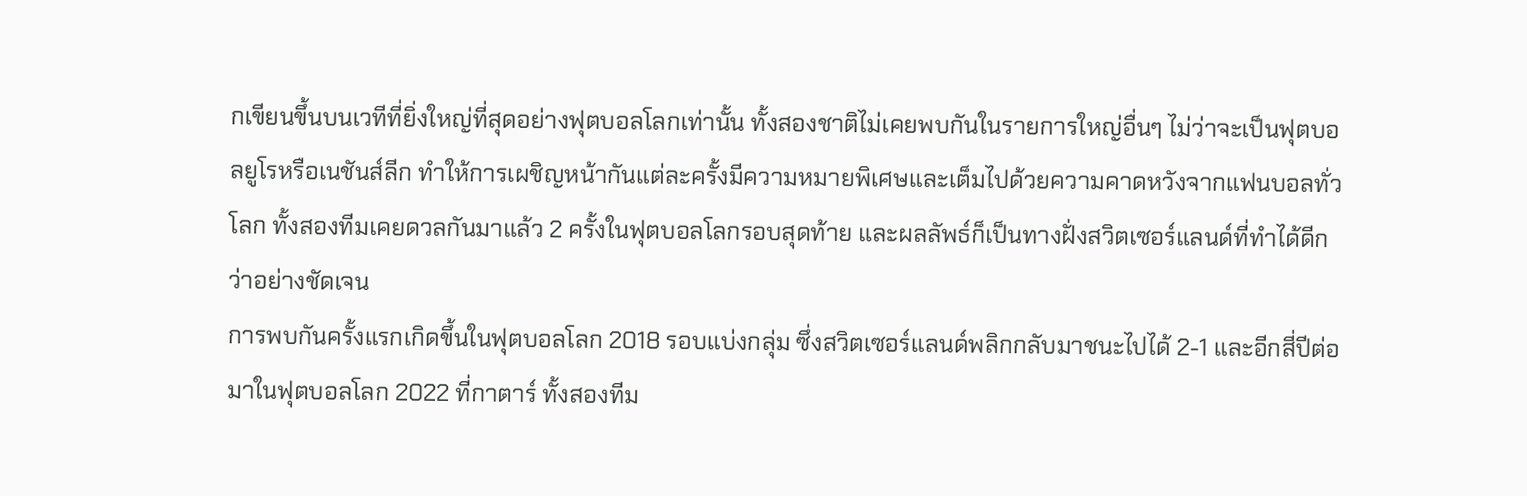กเขียนขึ้นบนเวทีที่ยิ่งใหญ่ที่สุดอย่างฟุตบอลโลกเท่านั้น ทั้งสองชาติไม่เคยพบกันในรายการใหญ่อื่นๆ ไม่ว่าจะเป็นฟุตบอลยูโรหรือเนชันส์ลีก ทำให้การเผชิญหน้ากันแต่ละครั้งมีความหมายพิเศษและเต็มไปด้วยความคาดหวังจากแฟนบอลทั่วโลก ทั้งสองทีมเคยดวลกันมาแล้ว 2 ครั้งในฟุตบอลโลกรอบสุดท้าย และผลลัพธ์ก็เป็นทางฝั่งสวิตเซอร์แลนด์ที่ทำได้ดีกว่าอย่างชัดเจน
การพบกันครั้งแรกเกิดขึ้นในฟุตบอลโลก 2018 รอบแบ่งกลุ่ม ซึ่งสวิตเซอร์แลนด์พลิกกลับมาชนะไปได้ 2-1 และอีกสี่ปีต่อมาในฟุตบอลโลก 2022 ที่กาตาร์ ทั้งสองทีม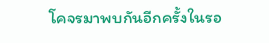โคจรมาพบกันอีกครั้งในรอ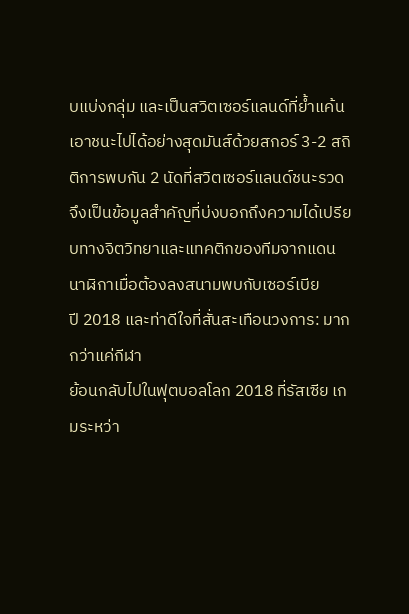บแบ่งกลุ่ม และเป็นสวิตเซอร์แลนด์ที่ย้ำแค้นเอาชนะไปได้อย่างสุดมันส์ด้วยสกอร์ 3-2 สถิติการพบกัน 2 นัดที่สวิตเซอร์แลนด์ชนะรวด จึงเป็นข้อมูลสำคัญที่บ่งบอกถึงความได้เปรียบทางจิตวิทยาและแทคติกของทีมจากแดนนาฬิกาเมื่อต้องลงสนามพบกับเซอร์เบีย
ปี 2018 และท่าดีใจที่สั่นสะเทือนวงการ: มากกว่าแค่กีฬา
ย้อนกลับไปในฟุตบอลโลก 2018 ที่รัสเซีย เกมระหว่า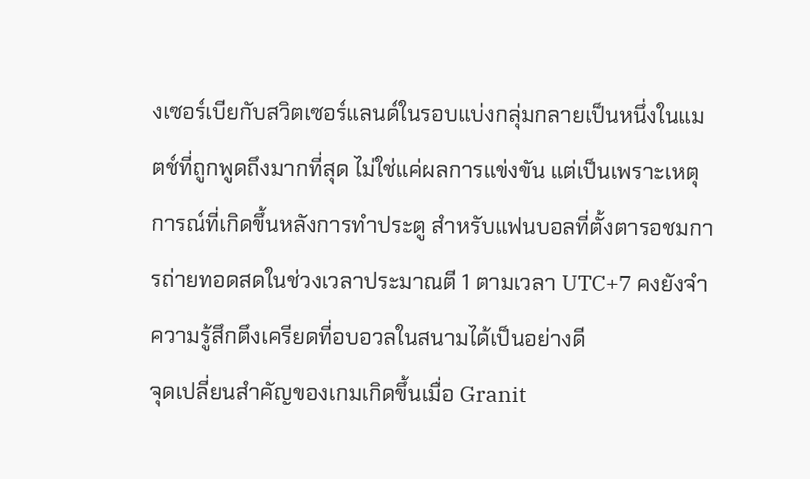งเซอร์เบียกับสวิตเซอร์แลนด์ในรอบแบ่งกลุ่มกลายเป็นหนึ่งในแมตช์ที่ถูกพูดถึงมากที่สุด ไม่ใช่แค่ผลการแข่งขัน แต่เป็นเพราะเหตุการณ์ที่เกิดขึ้นหลังการทำประตู สำหรับแฟนบอลที่ตั้งตารอชมการถ่ายทอดสดในช่วงเวลาประมาณตี 1 ตามเวลา UTC+7 คงยังจำความรู้สึกตึงเครียดที่อบอวลในสนามได้เป็นอย่างดี
จุดเปลี่ยนสำคัญของเกมเกิดขึ้นเมื่อ Granit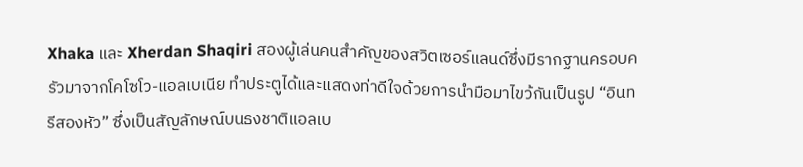Xhaka และ Xherdan Shaqiri สองผู้เล่นคนสำคัญของสวิตเซอร์แลนด์ซึ่งมีรากฐานครอบครัวมาจากโคโซโว-แอลเบเนีย ทำประตูได้และแสดงท่าดีใจด้วยการนำมือมาไขว้กันเป็นรูป “อินทรีสองหัว” ซึ่งเป็นสัญลักษณ์บนธงชาติแอลเบ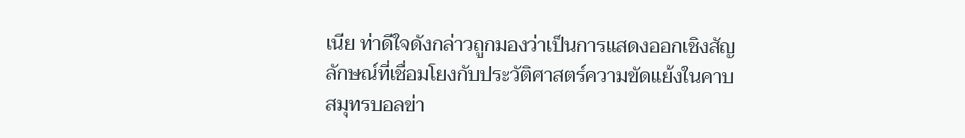เนีย ท่าดีใจดังกล่าวถูกมองว่าเป็นการแสดงออกเชิงสัญลักษณ์ที่เชื่อมโยงกับประวัติศาสตร์ความขัดแย้งในคาบสมุทรบอลข่า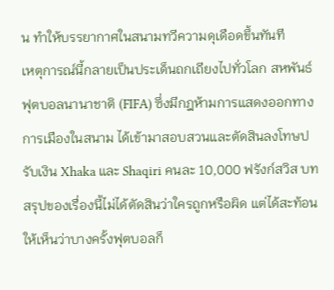น ทำให้บรรยากาศในสนามทวีความดุเดือดขึ้นทันที
เหตุการณ์นี้กลายเป็นประเด็นถกเถียงไปทั่วโลก สหพันธ์ฟุตบอลนานาชาติ (FIFA) ซึ่งมีกฎห้ามการแสดงออกทางการเมืองในสนาม ได้เข้ามาสอบสวนและตัดสินลงโทษปรับเงิน Xhaka และ Shaqiri คนละ 10,000 ฟรังก์สวิส บทสรุปของเรื่องนี้ไม่ได้ตัดสินว่าใครถูกหรือผิด แต่ได้สะท้อนให้เห็นว่าบางครั้งฟุตบอลก็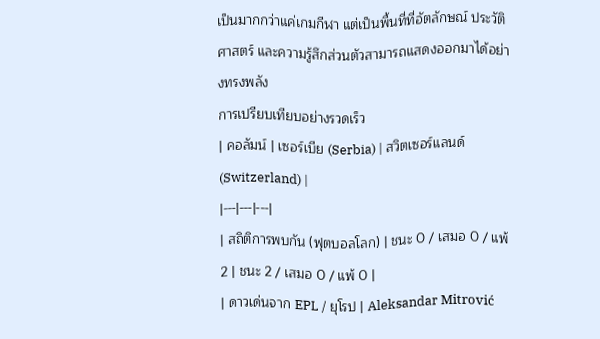เป็นมากกว่าแค่เกมกีฬา แต่เป็นพื้นที่ที่อัตลักษณ์ ประวัติศาสตร์ และความรู้สึกส่วนตัวสามารถแสดงออกมาได้อย่างทรงพลัง
การเปรียบเทียบอย่างรวดเร็ว
| คอลัมน์ | เซอร์เบีย (Serbia) | สวิตเซอร์แลนด์ (Switzerland) |
|---|---|---|
| สถิติการพบกัน (ฟุตบอลโลก) | ชนะ 0 / เสมอ 0 / แพ้ 2 | ชนะ 2 / เสมอ 0 / แพ้ 0 |
| ดาวเด่นจาก EPL / ยุโรป | Aleksandar Mitrović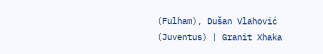(Fulham), Dušan Vlahović (Juventus) | Granit Xhaka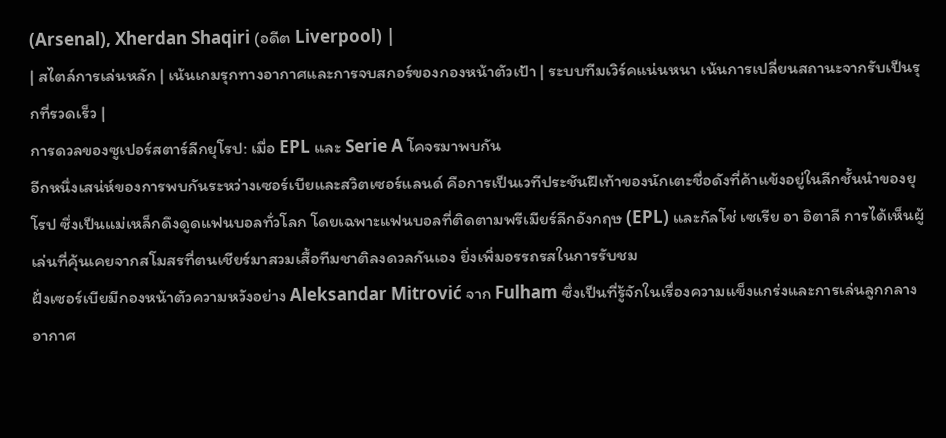(Arsenal), Xherdan Shaqiri (อดีต Liverpool) |
| สไตล์การเล่นหลัก | เน้นเกมรุกทางอากาศและการจบสกอร์ของกองหน้าตัวเป้า | ระบบทีมเวิร์คแน่นหนา เน้นการเปลี่ยนสถานะจากรับเป็นรุกที่รวดเร็ว |
การดวลของซูเปอร์สตาร์ลีกยุโรป: เมื่อ EPL และ Serie A โคจรมาพบกัน
อีกหนึ่งเสน่ห์ของการพบกันระหว่างเซอร์เบียและสวิตเซอร์แลนด์ คือการเป็นเวทีประชันฝีเท้าของนักเตะชื่อดังที่ค้าแข้งอยู่ในลีกชั้นนำของยุโรป ซึ่งเป็นแม่เหล็กดึงดูดแฟนบอลทั่วโลก โดยเฉพาะแฟนบอลที่ติดตามพรีเมียร์ลีกอังกฤษ (EPL) และกัลโช่ เซเรีย อา อิตาลี การได้เห็นผู้เล่นที่คุ้นเคยจากสโมสรที่ตนเชียร์มาสวมเสื้อทีมชาติลงดวลกันเอง ยิ่งเพิ่มอรรถรสในการรับชม
ฝั่งเซอร์เบียมีกองหน้าตัวความหวังอย่าง Aleksandar Mitrović จาก Fulham ซึ่งเป็นที่รู้จักในเรื่องความแข็งแกร่งและการเล่นลูกกลางอากาศ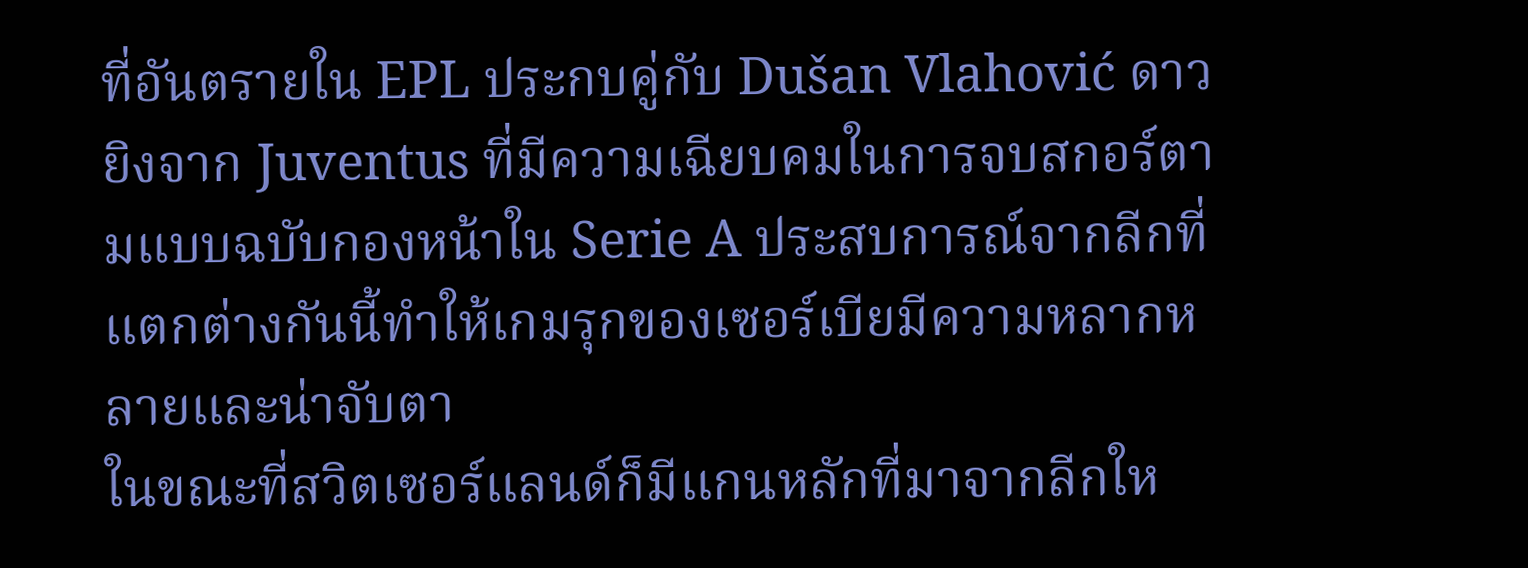ที่อันตรายใน EPL ประกบคู่กับ Dušan Vlahović ดาวยิงจาก Juventus ที่มีความเฉียบคมในการจบสกอร์ตามแบบฉบับกองหน้าใน Serie A ประสบการณ์จากลีกที่แตกต่างกันนี้ทำให้เกมรุกของเซอร์เบียมีความหลากหลายและน่าจับตา
ในขณะที่สวิตเซอร์แลนด์ก็มีแกนหลักที่มาจากลีกให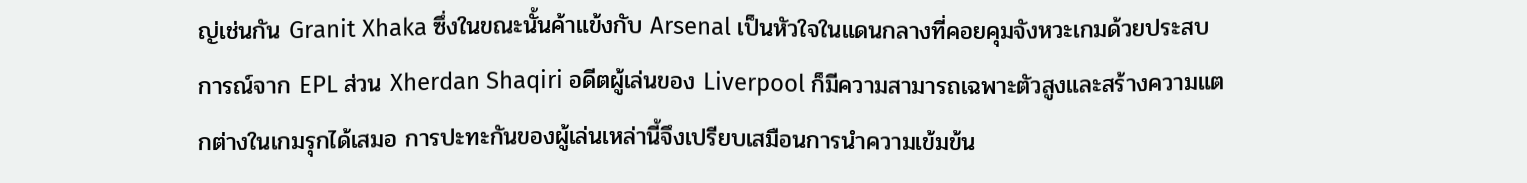ญ่เช่นกัน Granit Xhaka ซึ่งในขณะนั้นค้าแข้งกับ Arsenal เป็นหัวใจในแดนกลางที่คอยคุมจังหวะเกมด้วยประสบการณ์จาก EPL ส่วน Xherdan Shaqiri อดีตผู้เล่นของ Liverpool ก็มีความสามารถเฉพาะตัวสูงและสร้างความแตกต่างในเกมรุกได้เสมอ การปะทะกันของผู้เล่นเหล่านี้จึงเปรียบเสมือนการนำความเข้มข้น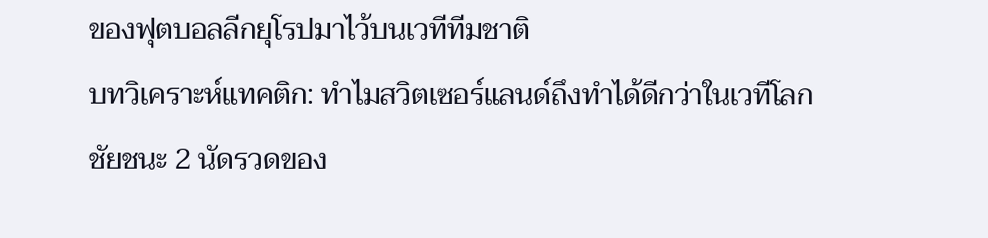ของฟุตบอลลีกยุโรปมาไว้บนเวทีทีมชาติ
บทวิเคราะห์แทคติก: ทำไมสวิตเซอร์แลนด์ถึงทำได้ดีกว่าในเวทีโลก
ชัยชนะ 2 นัดรวดของ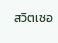สวิตเซอ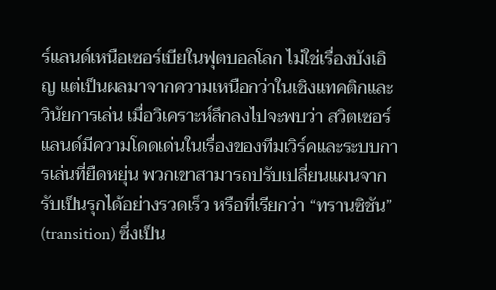ร์แลนด์เหนือเซอร์เบียในฟุตบอลโลก ไม่ใช่เรื่องบังเอิญ แต่เป็นผลมาจากความเหนือกว่าในเชิงแทคติกและวินัยการเล่น เมื่อวิเคราะห์ลึกลงไปจะพบว่า สวิตเซอร์แลนด์มีความโดดเด่นในเรื่องของทีมเวิร์คและระบบการเล่นที่ยืดหยุ่น พวกเขาสามารถปรับเปลี่ยนแผนจากรับเป็นรุกได้อย่างรวดเร็ว หรือที่เรียกว่า “ทรานซิชัน” (transition) ซึ่งเป็น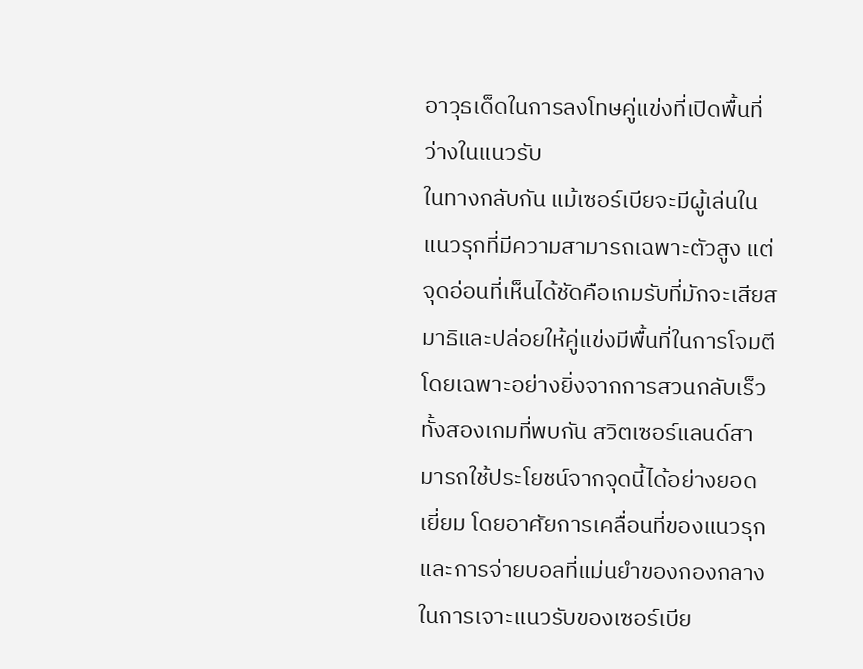อาวุธเด็ดในการลงโทษคู่แข่งที่เปิดพื้นที่ว่างในแนวรับ
ในทางกลับกัน แม้เซอร์เบียจะมีผู้เล่นในแนวรุกที่มีความสามารถเฉพาะตัวสูง แต่จุดอ่อนที่เห็นได้ชัดคือเกมรับที่มักจะเสียสมาธิและปล่อยให้คู่แข่งมีพื้นที่ในการโจมตี โดยเฉพาะอย่างยิ่งจากการสวนกลับเร็ว ทั้งสองเกมที่พบกัน สวิตเซอร์แลนด์สามารถใช้ประโยชน์จากจุดนี้ได้อย่างยอดเยี่ยม โดยอาศัยการเคลื่อนที่ของแนวรุกและการจ่ายบอลที่แม่นยำของกองกลางในการเจาะแนวรับของเซอร์เบีย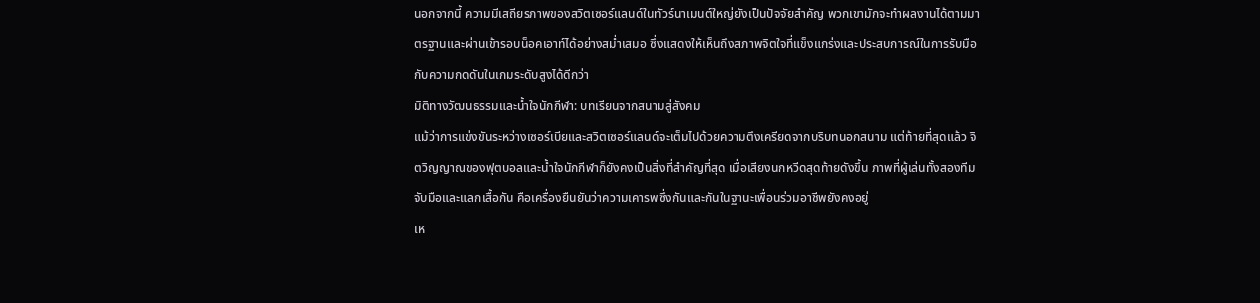นอกจากนี้ ความมีเสถียรภาพของสวิตเซอร์แลนด์ในทัวร์นาเมนต์ใหญ่ยังเป็นปัจจัยสำคัญ พวกเขามักจะทำผลงานได้ตามมาตรฐานและผ่านเข้ารอบน็อคเอาท์ได้อย่างสม่ำเสมอ ซึ่งแสดงให้เห็นถึงสภาพจิตใจที่แข็งแกร่งและประสบการณ์ในการรับมือกับความกดดันในเกมระดับสูงได้ดีกว่า
มิติทางวัฒนธรรมและน้ำใจนักกีฬา: บทเรียนจากสนามสู่สังคม
แม้ว่าการแข่งขันระหว่างเซอร์เบียและสวิตเซอร์แลนด์จะเต็มไปด้วยความตึงเครียดจากบริบทนอกสนาม แต่ท้ายที่สุดแล้ว จิตวิญญาณของฟุตบอลและน้ำใจนักกีฬาก็ยังคงเป็นสิ่งที่สำคัญที่สุด เมื่อเสียงนกหวีดสุดท้ายดังขึ้น ภาพที่ผู้เล่นทั้งสองทีมจับมือและแลกเสื้อกัน คือเครื่องยืนยันว่าความเคารพซึ่งกันและกันในฐานะเพื่อนร่วมอาชีพยังคงอยู่
เห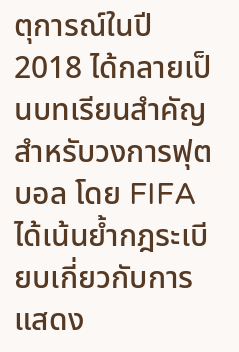ตุการณ์ในปี 2018 ได้กลายเป็นบทเรียนสำคัญสำหรับวงการฟุตบอล โดย FIFA ได้เน้นย้ำกฎระเบียบเกี่ยวกับการแสดง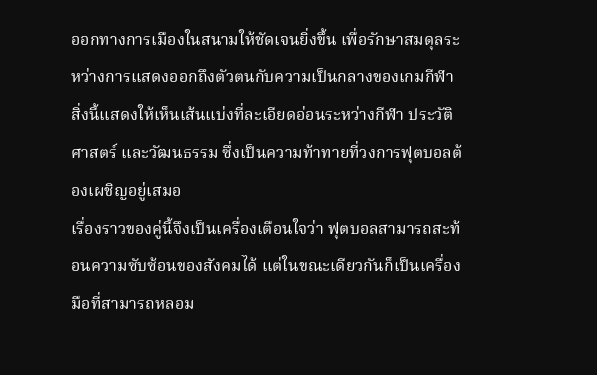ออกทางการเมืองในสนามให้ชัดเจนยิ่งขึ้น เพื่อรักษาสมดุลระหว่างการแสดงออกถึงตัวตนกับความเป็นกลางของเกมกีฬา สิ่งนี้แสดงให้เห็นเส้นแบ่งที่ละเอียดอ่อนระหว่างกีฬา ประวัติศาสตร์ และวัฒนธรรม ซึ่งเป็นความท้าทายที่วงการฟุตบอลต้องเผชิญอยู่เสมอ
เรื่องราวของคู่นี้จึงเป็นเครื่องเตือนใจว่า ฟุตบอลสามารถสะท้อนความซับซ้อนของสังคมได้ แต่ในขณะเดียวกันก็เป็นเครื่องมือที่สามารถหลอม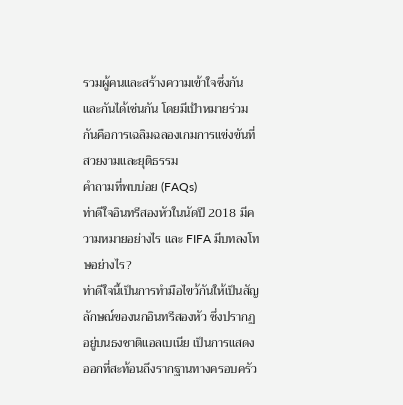รวมผู้คนและสร้างความเข้าใจซึ่งกันและกันได้เช่นกัน โดยมีเป้าหมายร่วมกันคือการเฉลิมฉลองเกมการแข่งขันที่สวยงามและยุติธรรม
คำถามที่พบบ่อย (FAQs)
ท่าดีใจอินทรีสองหัวในนัดปี 2018 มีความหมายอย่างไร และ FIFA มีบทลงโทษอย่างไร?
ท่าดีใจนี้เป็นการทำมือไขว้กันให้เป็นสัญลักษณ์ของนกอินทรีสองหัว ซึ่งปรากฏอยู่บนธงชาติแอลเบเนีย เป็นการแสดงออกที่สะท้อนถึงรากฐานทางครอบครัว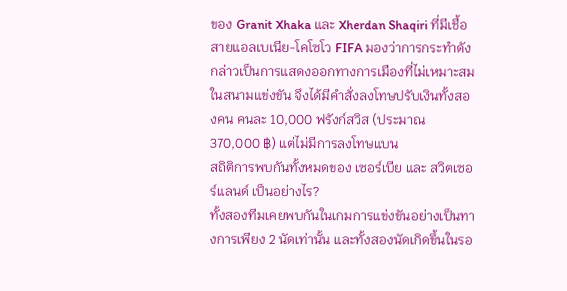ของ Granit Xhaka และ Xherdan Shaqiri ที่มีเชื้อสายแอลเบเนีย-โคโซโว FIFA มองว่าการกระทำดังกล่าวเป็นการแสดงออกทางการเมืองที่ไม่เหมาะสมในสนามแข่งขัน จึงได้มีคำสั่งลงโทษปรับเงินทั้งสองคน คนละ 10,000 ฟรังก์สวิส (ประมาณ 370,000 ฿) แต่ไม่มีการลงโทษแบน
สถิติการพบกันทั้งหมดของ เซอร์เบีย และ สวิตเซอร์แลนด์ เป็นอย่างไร?
ทั้งสองทีมเคยพบกันในเกมการแข่งขันอย่างเป็นทางการเพียง 2 นัดเท่านั้น และทั้งสองนัดเกิดขึ้นในรอ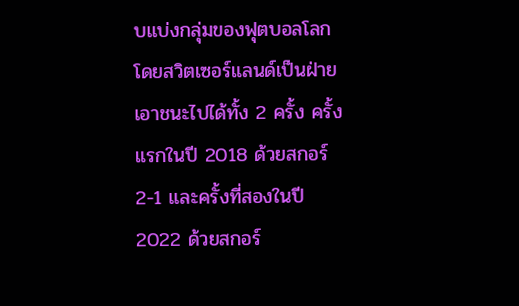บแบ่งกลุ่มของฟุตบอลโลก โดยสวิตเซอร์แลนด์เป็นฝ่ายเอาชนะไปได้ทั้ง 2 ครั้ง ครั้งแรกในปี 2018 ด้วยสกอร์ 2-1 และครั้งที่สองในปี 2022 ด้วยสกอร์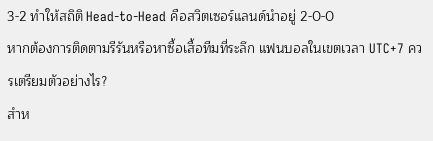3-2 ทำให้สถิติ Head-to-Head คือสวิตเซอร์แลนด์นำอยู่ 2-0-0
หากต้องการติดตามรีรันหรือหาซื้อเสื้อทีมที่ระลึก แฟนบอลในเขตเวลา UTC+7 ควรเตรียมตัวอย่างไร?
สำห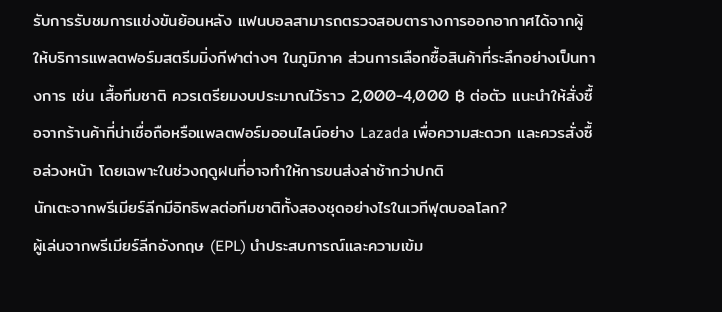รับการรับชมการแข่งขันย้อนหลัง แฟนบอลสามารถตรวจสอบตารางการออกอากาศได้จากผู้ให้บริการแพลตฟอร์มสตรีมมิ่งกีฬาต่างๆ ในภูมิภาค ส่วนการเลือกซื้อสินค้าที่ระลึกอย่างเป็นทางการ เช่น เสื้อทีมชาติ ควรเตรียมงบประมาณไว้ราว 2,000-4,000 ฿ ต่อตัว แนะนำให้สั่งซื้อจากร้านค้าที่น่าเชื่อถือหรือแพลตฟอร์มออนไลน์อย่าง Lazada เพื่อความสะดวก และควรสั่งซื้อล่วงหน้า โดยเฉพาะในช่วงฤดูฝนที่อาจทำให้การขนส่งล่าช้ากว่าปกติ
นักเตะจากพรีเมียร์ลีกมีอิทธิพลต่อทีมชาติทั้งสองชุดอย่างไรในเวทีฟุตบอลโลก?
ผู้เล่นจากพรีเมียร์ลีกอังกฤษ (EPL) นำประสบการณ์และความเข้ม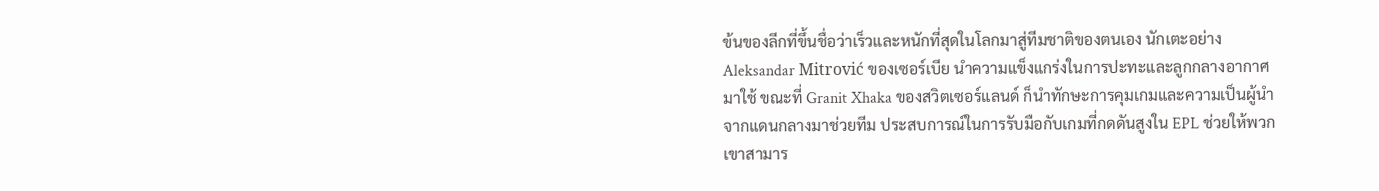ข้นของลีกที่ขึ้นชื่อว่าเร็วและหนักที่สุดในโลกมาสู่ทีมชาติของตนเอง นักเตะอย่าง Aleksandar Mitrović ของเซอร์เบีย นำความแข็งแกร่งในการปะทะและลูกกลางอากาศมาใช้ ขณะที่ Granit Xhaka ของสวิตเซอร์แลนด์ ก็นำทักษะการคุมเกมและความเป็นผู้นำจากแดนกลางมาช่วยทีม ประสบการณ์ในการรับมือกับเกมที่กดดันสูงใน EPL ช่วยให้พวกเขาสามาร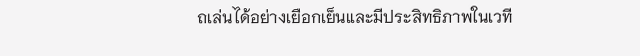ถเล่นได้อย่างเยือกเย็นและมีประสิทธิภาพในเวที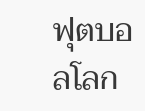ฟุตบอลโลก